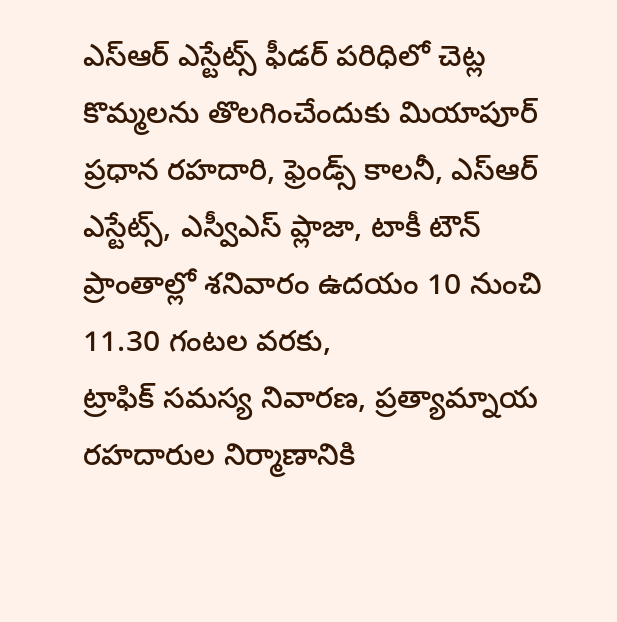ఎస్ఆర్ ఎస్టేట్స్ ఫీడర్ పరిధిలో చెట్ల కొమ్మలను తొలగించేందుకు మియాపూర్ ప్రధాన రహదారి, ఫ్రెండ్స్ కాలనీ, ఎస్ఆర్ ఎస్టేట్స్, ఎస్వీఎస్ ప్లాజా, టాకీ టౌన్ ప్రాంతాల్లో శనివారం ఉదయం 10 నుంచి 11.30 గంటల వరకు,
ట్రాఫిక్ సమస్య నివారణ, ప్రత్యామ్నాయ రహదారుల నిర్మాణానికి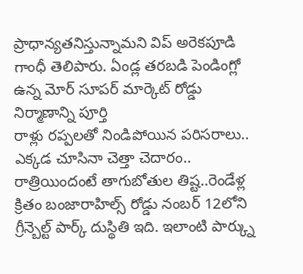ప్రాధాన్యతనిస్తున్నామని విప్ అరెకపూడి గాంధీ తెలిపారు. ఏండ్ల తరబడి పెండింగ్లో ఉన్న మోర్ సూపర్ మార్కెట్ రోడ్డు నిర్మాణాన్ని పూర్తి
రాళ్లు రప్పలతో నిండిపోయిన పరిసరాలు.. ఎక్కడ చూసినా చెత్తా చెదారం.. రాత్రియిందంటే తాగుబోతుల తిష్ట..రెండేళ్ల క్రితం బంజారాహిల్స్ రోడ్డు నంబర్ 12లోని గ్రీన్బెల్ట్ పార్క్ దుస్థితి ఇది. ఇలాంటి పార్క్ను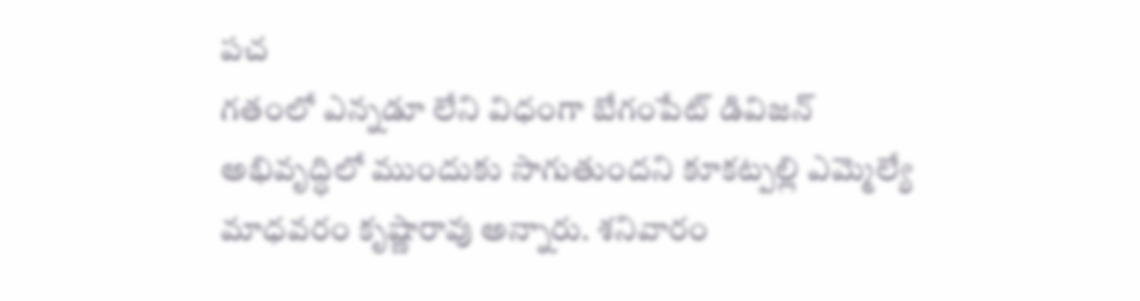పచ
గతంలో ఎన్నడూ లేని విధంగా బేగంపేట్ డివిజన్ అభివృద్ధిలో ముందుకు సాగుతుందని కూకట్పల్లి ఎమ్మెల్యే మాధవరం కృష్ణారావు అన్నారు. శనివారం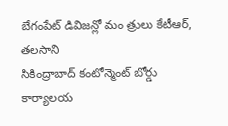బేగంపేట్ డివిజన్లో మం త్రులు కేటీఆర్, తలసాని
సికింద్రాబాద్ కంటోన్మెంట్ బోర్డు కార్యాలయ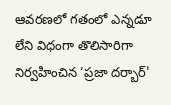ఆవరణలో గతంలో ఎన్నడూ లేని విధంగా తొలిసారిగా నిర్వహించిన ‘ప్రజా దర్బార్'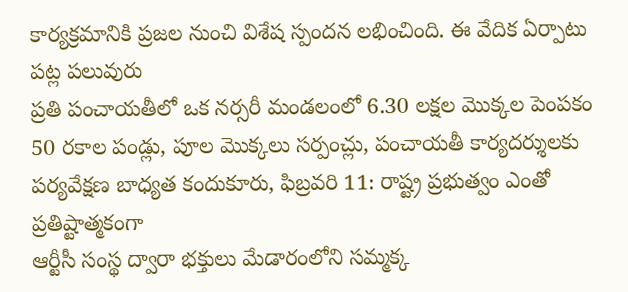కార్యక్రమానికి ప్రజల నుంచి విశేష స్పందన లభించింది. ఈ వేదిక ఏర్పాటు పట్ల పలువురు
ప్రతి పంచాయతీలో ఒక నర్సరీ మండలంలో 6.30 లక్షల మొక్కల పెంపకం 50 రకాల పండ్లు, పూల మొక్కలు సర్పంచ్లు, పంచాయతీ కార్యదర్శులకు పర్యవేక్షణ బాధ్యత కందుకూరు, ఫిబ్రవరి 11: రాష్ట్ర ప్రభుత్వం ఎంతో ప్రతిష్టాత్మకంగా
ఆర్టీసీ సంస్థ ద్వారా భక్తులు మేడారంలోని సమ్మక్క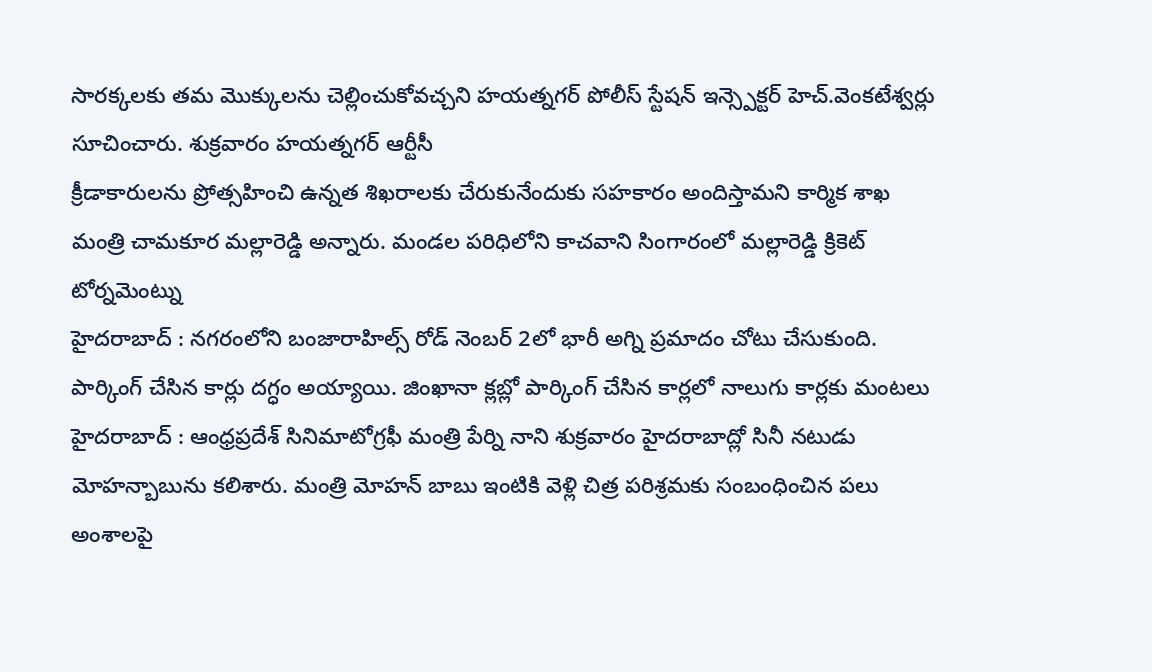సారక్కలకు తమ మొక్కులను చెల్లించుకోవచ్చని హయత్నగర్ పోలీస్ స్టేషన్ ఇన్స్పెక్టర్ హెచ్.వెంకటేశ్వర్లు సూచించారు. శుక్రవారం హయత్నగర్ ఆర్టీసీ
క్రీడాకారులను ప్రోత్సహించి ఉన్నత శిఖరాలకు చేరుకునేందుకు సహకారం అందిస్తామని కార్మిక శాఖ మంత్రి చామకూర మల్లారెడ్డి అన్నారు. మండల పరిధిలోని కాచవాని సింగారంలో మల్లారెడ్డి క్రికెట్ టోర్నమెంట్ను
హైదరాబాద్ : నగరంలోని బంజారాహిల్స్ రోడ్ నెంబర్ 2లో భారీ అగ్ని ప్రమాదం చోటు చేసుకుంది. పార్కింగ్ చేసిన కార్లు దగ్ధం అయ్యాయి. జింఖానా క్లబ్లో పార్కింగ్ చేసిన కార్లలో నాలుగు కార్లకు మంటలు
హైదరాబాద్ : ఆంధ్రప్రదేశ్ సినిమాటోగ్రఫీ మంత్రి పేర్ని నాని శుక్రవారం హైదరాబాద్లో సినీ నటుడు మోహన్బాబును కలిశారు. మంత్రి మోహన్ బాబు ఇంటికి వెళ్లి చిత్ర పరిశ్రమకు సంబంధించిన పలు అంశాలపై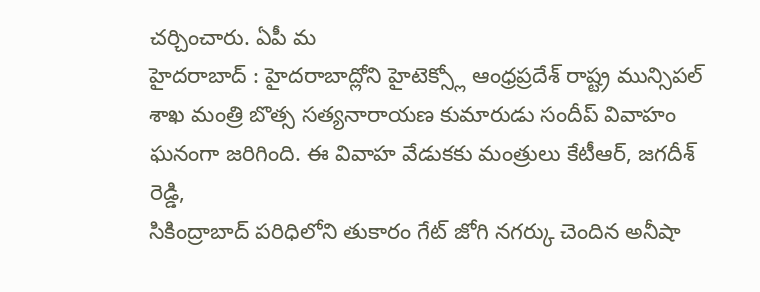చర్చించారు. ఏపీ మ
హైదరాబాద్ : హైదరాబాద్లోని హైటెక్స్లో ఆంధ్రప్రదేశ్ రాష్ట్ర మున్సిపల్ శాఖ మంత్రి బొత్స సత్యనారాయణ కుమారుడు సందీప్ వివాహం ఘనంగా జరిగింది. ఈ వివాహ వేడుకకు మంత్రులు కేటీఆర్, జగదీశ్ రెడ్డి,
సికింద్రాబాద్ పరిధిలోని తుకారం గేట్ జోగి నగర్కు చెందిన అనీషా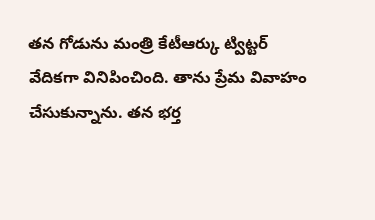తన గోడును మంత్రి కేటీఆర్కు ట్విట్టర్ వేదికగా వినిపించింది. తాను ప్రేమ వివాహం చేసుకున్నాను. తన భర్త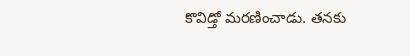కొవిడ్తో మరణించాడు. తనకు